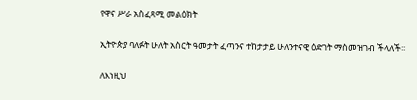የዋና ሥራ አስፈጻሚ መልዕክት

ኢትዮጵያ ባለፉት ሁለት አስርት ዓመታት ፈጣንና ተከታታይ ሁለንተናዊ ዕድገት ማስመዝገብ ችላለች፡፡

ለእነዚህ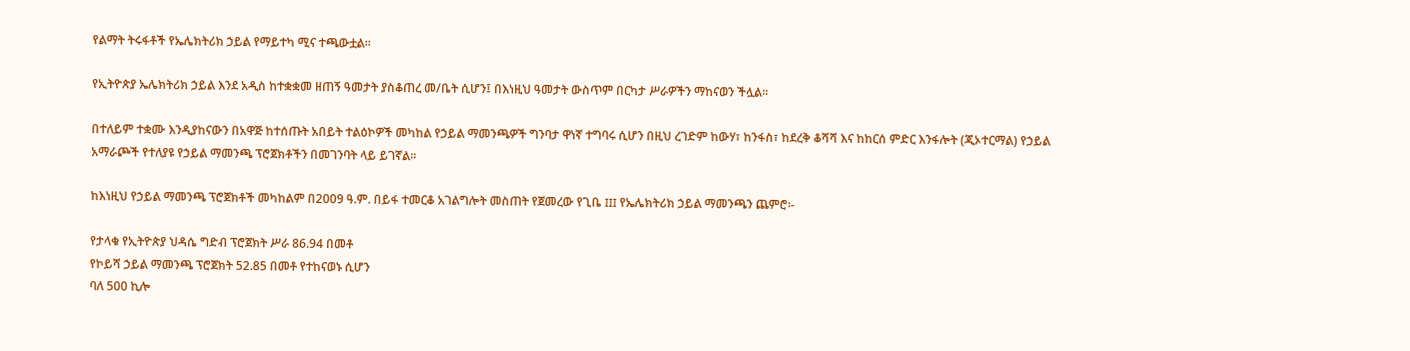የልማት ትሩፋቶች የኤሌክትሪክ ኃይል የማይተካ ሚና ተጫውቷል፡፡

የኢትዮጵያ ኤሌክትሪክ ኃይል እንደ አዲስ ከተቋቋመ ዘጠኝ ዓመታት ያስቆጠረ መ/ቤት ሲሆን፤ በእነዚህ ዓመታት ውስጥም በርካታ ሥራዎችን ማከናወን ችሏል፡፡

በተለይም ተቋሙ እንዲያከናውን በአዋጅ ከተሰጡት አበይት ተልዕኮዎች መካከል የኃይል ማመንጫዎች ግንባታ ዋነኛ ተግባሩ ሲሆን በዚህ ረገድም ከውሃ፣ ከንፋስ፣ ከደረቅ ቆሻሻ እና ከከርሰ ምድር እንፋሎት (ጂኦተርማል) የኃይል አማራጮች የተለያዩ የኃይል ማመንጫ ፕሮጀክቶችን በመገንባት ላይ ይገኛል፡፡

ከእነዚህ የኃይል ማመንጫ ፕሮጀክቶች መካከልም በ2009 ዓ.ም. በይፋ ተመርቆ አገልግሎት መስጠት የጀመረው የጊቤ III የኤሌክትሪክ ኃይል ማመንጫን ጨምሮ፡-

የታላቁ የኢትዮጵያ ህዳሴ ግድብ ፕሮጀክት ሥራ 86.94 በመቶ
የኮይሻ ኃይል ማመንጫ ፕሮጀክት 52.85 በመቶ የተከናወኑ ሲሆን
ባለ 500 ኪሎ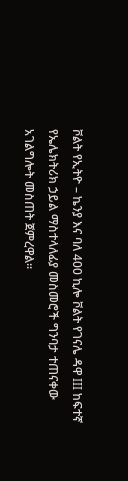ቮልት የኢትዮ – ኬንያ እና ባለ 400 ኪሎ ቮልት የገናሌ ዳዋ III ከፍተኛ የኤሌክትሪክ ኃይል ማስተላለፊያ መስመሮች ግንባታ ተጠናቀው አገልግሎት መስጠት ጀምረዋል፡፡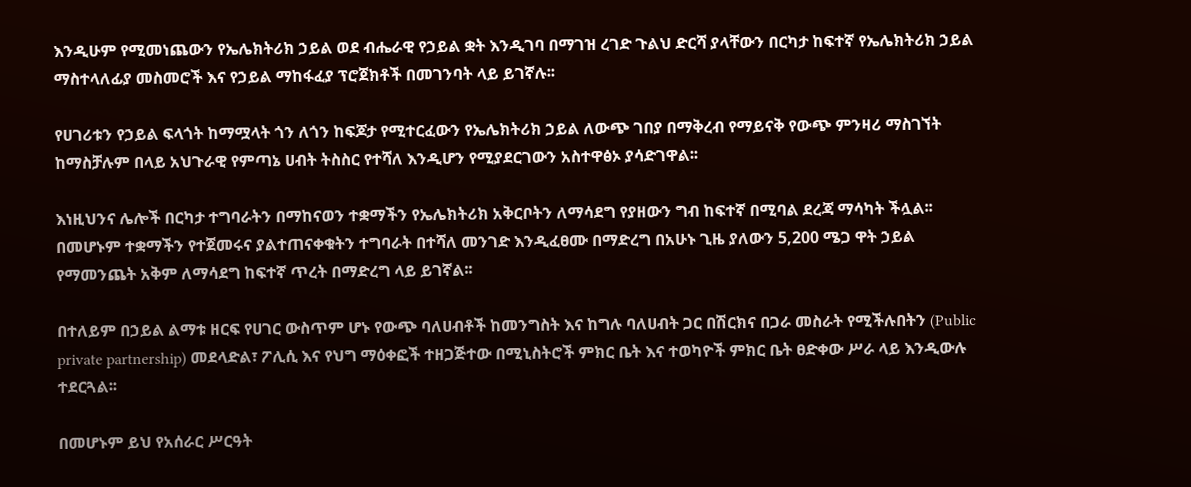እንዲሁም የሚመነጨውን የኤሌክትሪክ ኃይል ወደ ብሔራዊ የኃይል ቋት እንዲገባ በማገዝ ረገድ ጉልህ ድርሻ ያላቸውን በርካታ ከፍተኛ የኤሌክትሪክ ኃይል ማስተላለፊያ መስመሮች እና የኃይል ማከፋፈያ ፕሮጀክቶች በመገንባት ላይ ይገኛሉ፡፡

የሀገሪቱን የኃይል ፍላጎት ከማሟላት ጎን ለጎን ከፍጆታ የሚተርፈውን የኤሌክትሪክ ኃይል ለውጭ ገበያ በማቅረብ የማይናቅ የውጭ ምንዛሪ ማስገኘት ከማስቻሉም በላይ አህጉራዊ የምጣኔ ሀብት ትስስር የተሻለ እንዲሆን የሚያደርገውን አስተዋፅኦ ያሳድገዋል፡፡

እነዚህንና ሌሎች በርካታ ተግባራትን በማከናወን ተቋማችን የኤሌክትሪክ አቅርቦትን ለማሳደግ የያዘውን ግብ ከፍተኛ በሚባል ደረጃ ማሳካት ችሏል፡፡ በመሆኑም ተቋማችን የተጀመሩና ያልተጠናቀቁትን ተግባራት በተሻለ መንገድ እንዲፈፀሙ በማድረግ በአሁኑ ጊዜ ያለውን 5,200 ሜጋ ዋት ኃይል የማመንጨት አቅም ለማሳደግ ከፍተኛ ጥረት በማድረግ ላይ ይገኛል፡፡

በተለይም በኃይል ልማቱ ዘርፍ የሀገር ውስጥም ሆኑ የውጭ ባለሀብቶች ከመንግስት እና ከግሉ ባለሀብት ጋር በሽርክና በጋራ መስራት የሚችሉበትን (Public private partnership) መደላድል፣ ፖሊሲ እና የህግ ማዕቀፎች ተዘጋጅተው በሚኒስትሮች ምክር ቤት እና ተወካዮች ምክር ቤት ፀድቀው ሥራ ላይ እንዲውሉ ተደርጓል፡፡

በመሆኑም ይህ የአሰራር ሥርዓት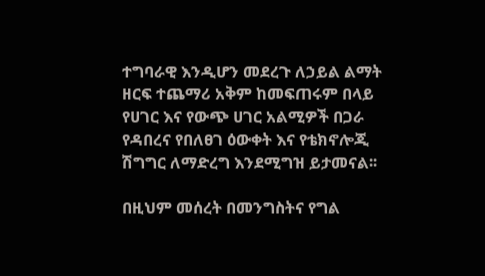ተግባራዊ እንዲሆን መደረጉ ለኃይል ልማት ዘርፍ ተጨማሪ አቅም ከመፍጠሩም በላይ የሀገር እና የውጭ ሀገር አልሚዎች በጋራ የዳበረና የበለፀገ ዕውቀት እና የቴክኖሎጂ ሽግግር ለማድረግ እንደሚግዝ ይታመናል፡፡

በዚህም መሰረት በመንግስትና የግል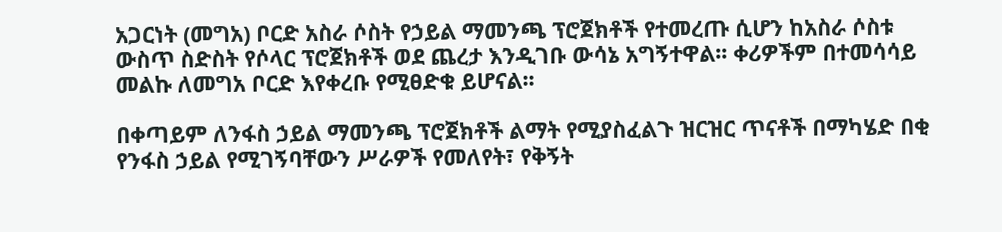አጋርነት (መግአ) ቦርድ አስራ ሶስት የኃይል ማመንጫ ፕሮጀክቶች የተመረጡ ሲሆን ከአስራ ሶስቱ ውስጥ ስድስት የሶላር ፕሮጀክቶች ወደ ጨረታ እንዲገቡ ውሳኔ አግኝተዋል፡፡ ቀሪዎችም በተመሳሳይ መልኩ ለመግአ ቦርድ እየቀረቡ የሚፀድቁ ይሆናል፡፡

በቀጣይም ለንፋስ ኃይል ማመንጫ ፕሮጀክቶች ልማት የሚያስፈልጉ ዝርዝር ጥናቶች በማካሄድ በቂ የንፋስ ኃይል የሚገኝባቸውን ሥራዎች የመለየት፣ የቅኝት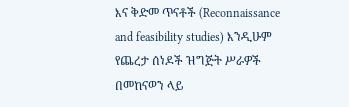እና ቅድመ ጥናቶች (Reconnaissance and feasibility studies) እንዲሁም የጨረታ ሰነዶች ዝግጅት ሥራዎች በመከናወን ላይ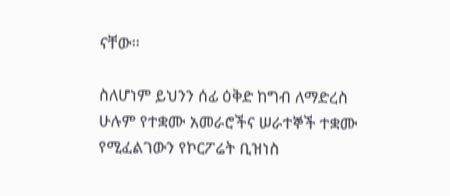ናቸው፡፡

ስለሆነም ይህንን ሰፊ ዕቅድ ከግብ ለማድረስ ሁሉም የተቋሙ አመራሮችና ሠራተኞች ተቋሙ የሚፈልገውን የኮርፖሬት ቢዝነስ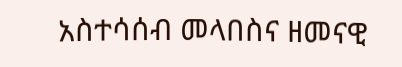አስተሳሰብ መላበስና ዘመናዊ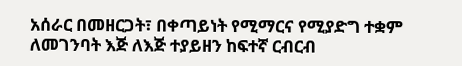አሰራር በመዘርጋት፣ በቀጣይነት የሚማርና የሚያድግ ተቋም ለመገንባት እጅ ለእጅ ተያይዘን ከፍተኛ ርብርብ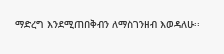ማድረግ እንደሚጠበቅብን ለማስገንዘብ እወዳለሁ፡፡